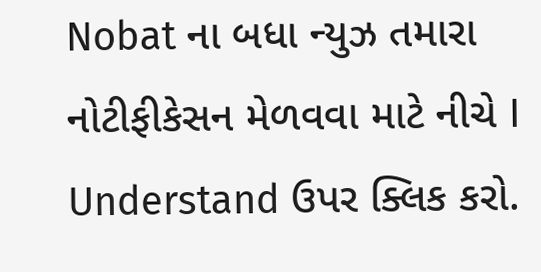Nobat ના બધા ન્યુઝ તમારા નોટીફીકેસન મેળવવા માટે નીચે I Understand ઉપર ક્લિક કરો.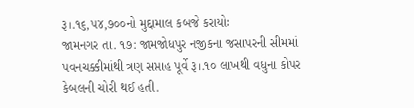રૂ।.૧૬,૫૪,૭૦૦નો મુદ્દામાલ કબજે કરાયોઃ
જામનગર તા. ૧૭: જામજોધપુર નજીકના જસાપરની સીમમાં પવનચક્કીમાંથી ત્રણ સપ્તાહ પૂર્વે રૂ।.૧૦ લાખથી વધુના કોપર કેબલની ચોરી થઈ હતી.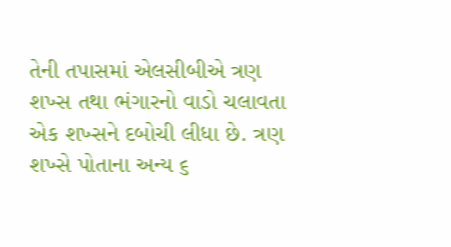તેની તપાસમાં એલસીબીએ ત્રણ શખ્સ તથા ભંગારનો વાડો ચલાવતા એક શખ્સને દબોચી લીધા છે. ત્રણ શખ્સે પોતાના અન્ય ૬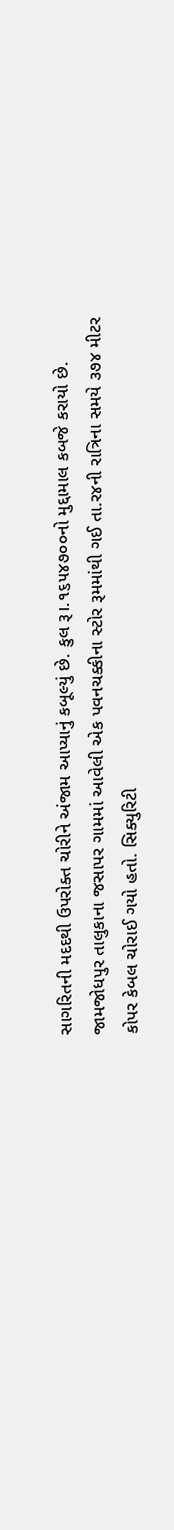સાગરિતની મદદથી ઉપરોક્ત ચોરીને અંજામ આપ્યાનું કબૂલ્યું છે. કુલ રૂ।.૧૬૫૪૭૦૦નો મુદ્દામાલ કબજે કરાયો છે.
જામજોધપુર તાલુકાના જસાપર ગામમાં આવેલી એક પવનચક્કીના સ્ટોર રૂમમાંથી ગઈ તા.ર૪ની રાત્રિના સમયે ૩૭૪ મીટર કોપર કેબલ ચોરાઈ ગયો હતો. સિક્યુરિટી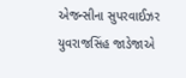એજન્સીના સુપરવાઈઝર યુવરાજસિંહ જાડેજાએ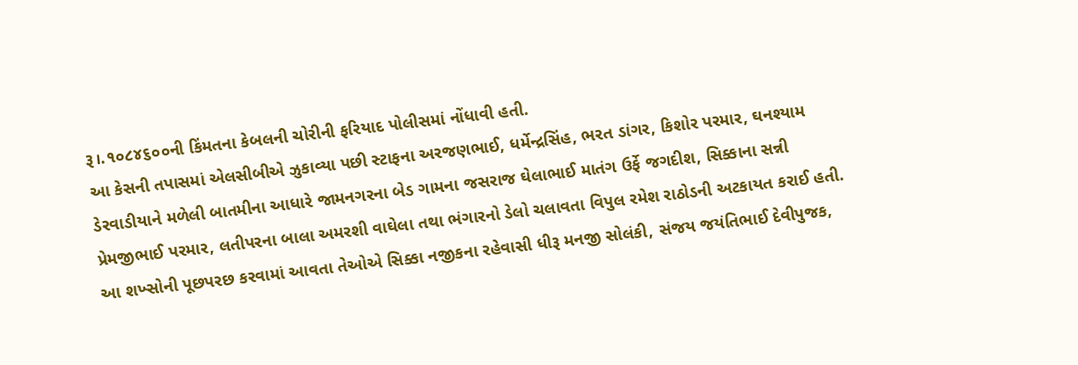રૂ।.૧૦૮૪૬૦૦ની કિંમતના કેબલની ચોરીની ફરિયાદ પોલીસમાં નોંધાવી હતી.
આ કેસની તપાસમાં એલસીબીએ ઝુકાવ્યા પછી સ્ટાફના અરજણભાઈ, ધર્મેન્દ્રસિંહ, ભરત ડાંગર, કિશોર પરમાર, ઘનશ્યામ ડેરવાડીયાને મળેલી બાતમીના આધારે જામનગરના બેડ ગામના જસરાજ ઘેલાભાઈ માતંગ ઉર્ફે જગદીશ, સિક્કાના સન્ની પ્રેમજીભાઈ પરમાર, લતીપરના બાલા અમરશી વાઘેલા તથા ભંગારનો ડેલો ચલાવતા વિપુલ રમેશ રાઠોડની અટકાયત કરાઈ હતી.
આ શખ્સોની પૂછપરછ કરવામાં આવતા તેઓએ સિક્કા નજીકના રહેવાસી ધીરૂ મનજી સોલંકી, સંજય જયંતિભાઈ દેવીપુજક,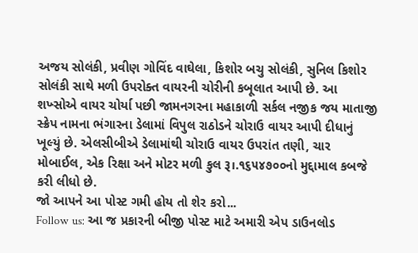અજય સોલંકી, પ્રવીણ ગોવિંદ વાઘેલા, કિશોર બચુ સોલંકી, સુનિલ કિશોર સોલંકી સાથે મળી ઉપરોક્ત વાયરની ચોરીની કબૂલાત આપી છે. આ શખ્સોએ વાયર ચોર્યા પછી જામનગરના મહાકાળી સર્કલ નજીક જય માતાજી સ્ક્રેપ નામના ભંગારના ડેલામાં વિપુલ રાઠોડને ચોરાઉ વાયર આપી દીધાનું ખૂલ્યું છે. એલસીબીએ ડેલામાંથી ચોરાઉ વાયર ઉપરાંત તણી, ચાર મોબાઈલ, એક રિક્ષા અને મોટર મળી કુલ રૂ।.૧૬૫૪૭૦૦નો મુદ્દામાલ કબજે કરી લીધો છે.
જો આપને આ પોસ્ટ ગમી હોય તો શેર કરો...
Follow us: આ જ પ્રકારની બીજી પોસ્ટ માટે અમારી એપ ડાઉનલોડ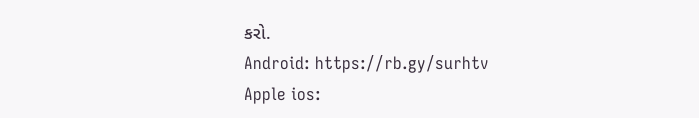કરો.
Android: https://rb.gy/surhtv
Apple ios: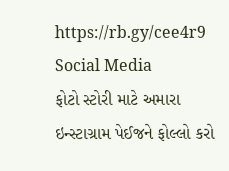https://rb.gy/cee4r9
Social Media
ફોટો સ્ટોરી માટે અમારા ઇન્સ્ટાગ્રામ પેઈજને ફોલ્લો કરો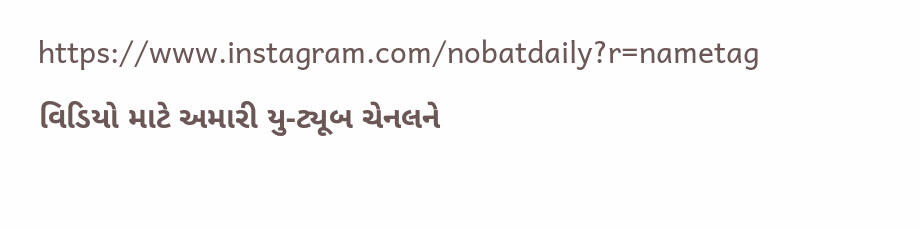https://www.instagram.com/nobatdaily?r=nametag
વિડિયો માટે અમારી યુ-ટ્યૂબ ચેનલને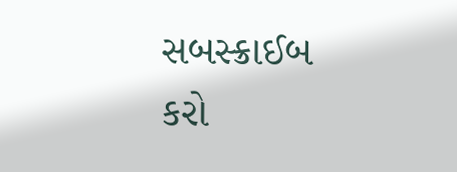સબસ્ક્રાઈબ કરો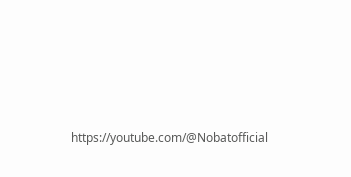https://youtube.com/@Nobatofficial